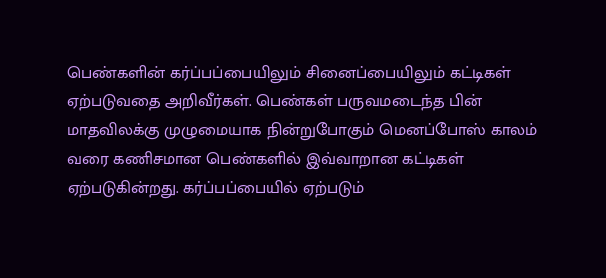பெண்களின் கர்ப்பப்பையிலும் சினைப்பையிலும் கட்டிகள் ஏற்படுவதை அறிவீர்கள். பெண்கள் பருவமடைந்த பின் மாதவிலக்கு முழுமையாக நின்றுபோகும் மெனப்போஸ் காலம் வரை கணிசமான பெண்களில் இவ்வாறான கட்டிகள் ஏற்படுகின்றது. கர்ப்பப்பையில் ஏற்படும்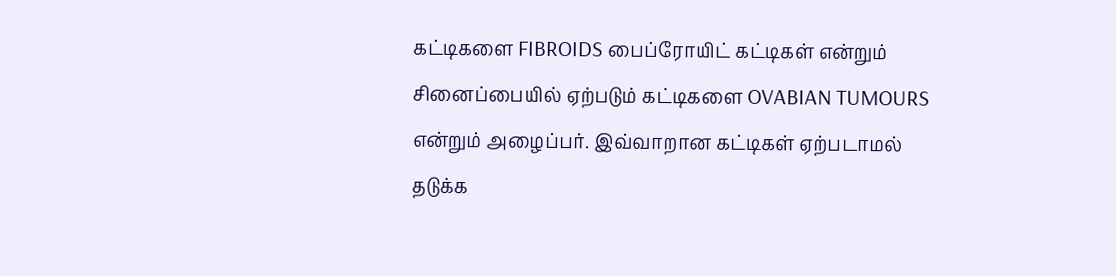கட்டிகளை FIBROIDS பைப்ரோயிட் கட்டிகள் என்றும் சினைப்பையில் ஏற்படும் கட்டிகளை OVABIAN TUMOURS என்றும் அழைப்பர். இவ்வாறான கட்டிகள் ஏற்படாமல் தடுக்க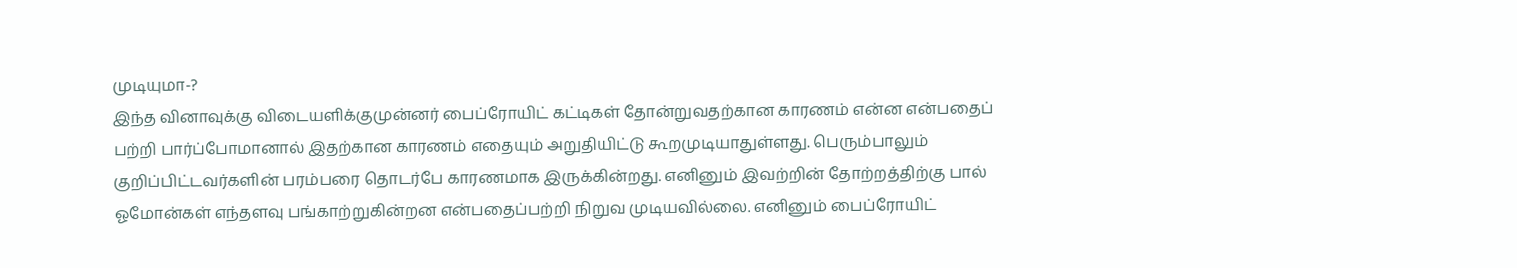முடியுமா-?
இந்த வினாவுக்கு விடையளிக்குமுன்னர் பைப்ரோயிட் கட்டிகள் தோன்றுவதற்கான காரணம் என்ன என்பதைப் பற்றி பார்ப்போமானால் இதற்கான காரணம் எதையும் அறுதியிட்டு கூறமுடியாதுள்ளது. பெரும்பாலும் குறிப்பிட்டவர்களின் பரம்பரை தொடர்பே காரணமாக இருக்கின்றது. எனினும் இவற்றின் தோற்றத்திற்கு பால் ஓமோன்கள் எந்தளவு பங்காற்றுகின்றன என்பதைப்பற்றி நிறுவ முடியவில்லை. எனினும் பைப்ரோயிட்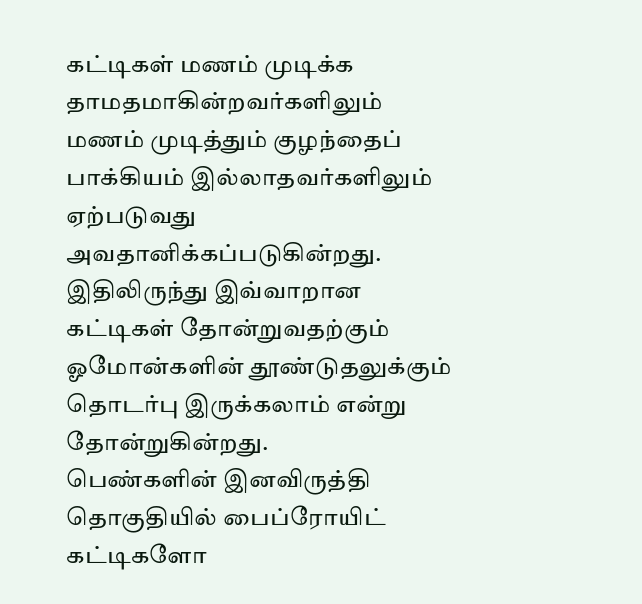கட்டிகள் மணம் முடிக்க தாமதமாகின்றவர்களிலும் மணம் முடித்தும் குழந்தைப் பாக்கியம் இல்லாதவர்களிலும் ஏற்படுவது அவதானிக்கப்படுகின்றது. இதிலிருந்து இவ்வாறான கட்டிகள் தோன்றுவதற்கும் ஓமோன்களின் தூண்டுதலுக்கும் தொடர்பு இருக்கலாம் என்று தோன்றுகின்றது.
பெண்களின் இனவிருத்தி தொகுதியில் பைப்ரோயிட் கட்டிகளோ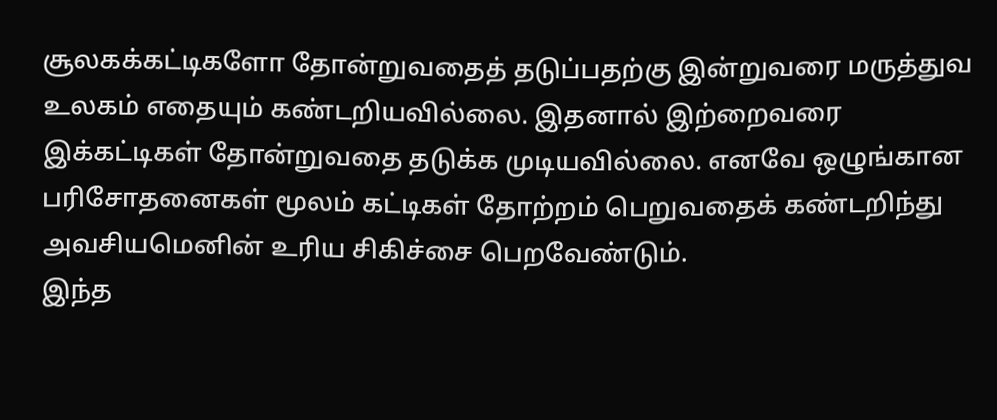சூலகக்கட்டிகளோ தோன்றுவதைத் தடுப்பதற்கு இன்றுவரை மருத்துவ உலகம் எதையும் கண்டறியவில்லை. இதனால் இற்றைவரை இக்கட்டிகள் தோன்றுவதை தடுக்க முடியவில்லை. எனவே ஒழுங்கான பரிசோதனைகள் மூலம் கட்டிகள் தோற்றம் பெறுவதைக் கண்டறிந்து அவசியமெனின் உரிய சிகிச்சை பெறவேண்டும்.
இந்த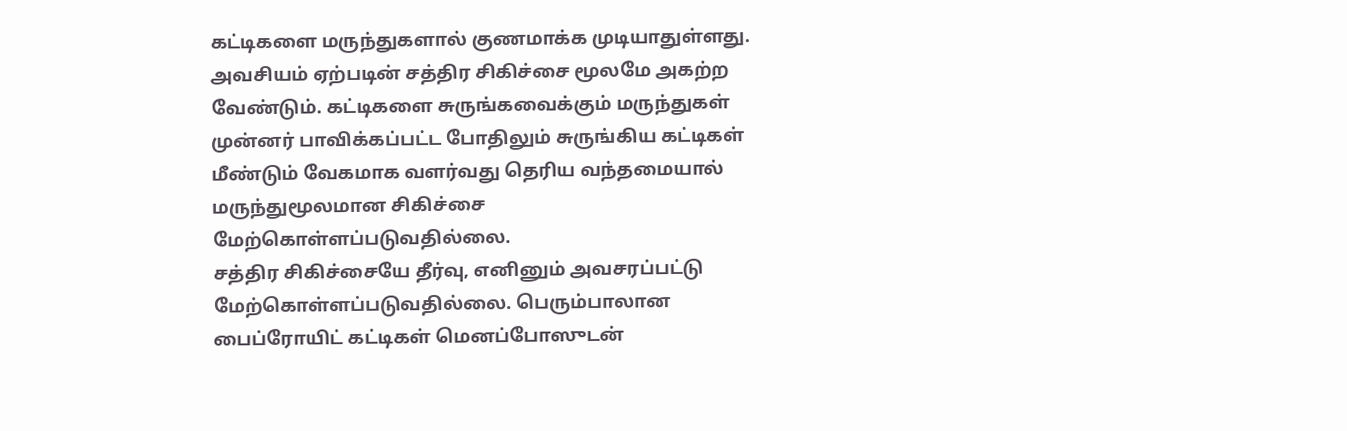கட்டிகளை மருந்துகளால் குணமாக்க முடியாதுள்ளது. அவசியம் ஏற்படின் சத்திர சிகிச்சை மூலமே அகற்ற வேண்டும். கட்டிகளை சுருங்கவைக்கும் மருந்துகள் முன்னர் பாவிக்கப்பட்ட போதிலும் சுருங்கிய கட்டிகள் மீண்டும் வேகமாக வளர்வது தெரிய வந்தமையால் மருந்துமூலமான சிகிச்சை மேற்கொள்ளப்படுவதில்லை.
சத்திர சிகிச்சையே தீர்வு, எனினும் அவசரப்பட்டு மேற்கொள்ளப்படுவதில்லை. பெரும்பாலான பைப்ரோயிட் கட்டிகள் மெனப்போஸுடன்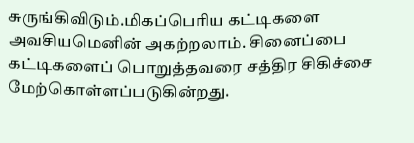சுருங்கிவிடும்.மிகப்பெரிய கட்டிகளை அவசியமெனின் அகற்றலாம். சினைப்பை கட்டிகளைப் பொறுத்தவரை சத்திர சிகிச்சை மேற்கொள்ளப்படுகின்றது.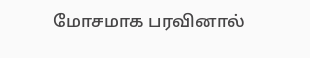மோசமாக பரவினால்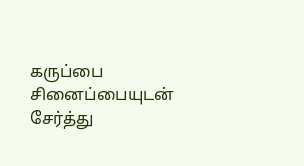கருப்பை சினைப்பையுடன் சேர்த்து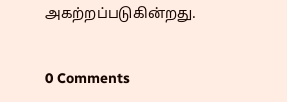அகற்றப்படுகின்றது.


0 Comments